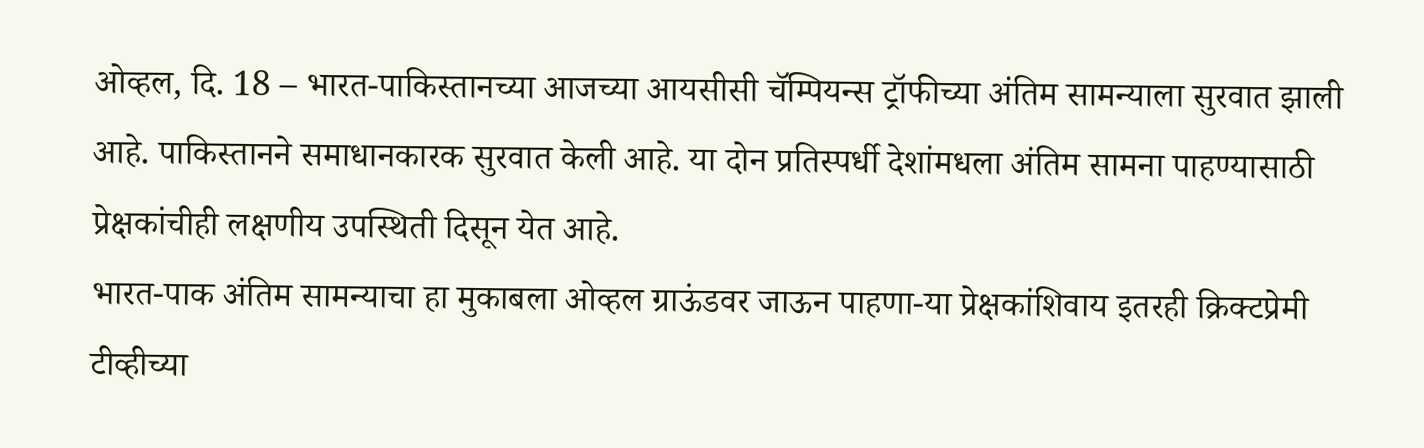ओव्हल, दि. 18 – भारत-पाकिस्तानच्या आजच्या आयसीसी चॅम्पियन्स ट्रॉफीच्या अंतिम सामन्याला सुरवात झाली आहे. पाकिस्तानने समाधानकारक सुरवात केली आहे. या दोन प्रतिस्पर्धी देशांमधला अंतिम सामना पाहण्यासाठी प्रेक्षकांचीही लक्षणीय उपस्थिती दिसून येत आहे.
भारत-पाक अंतिम सामन्याचा हा मुकाबला ओव्हल ग्राऊंडवर जाऊन पाहणा-या प्रेक्षकांशिवाय इतरही क्रिक्टप्रेमी टीव्हीच्या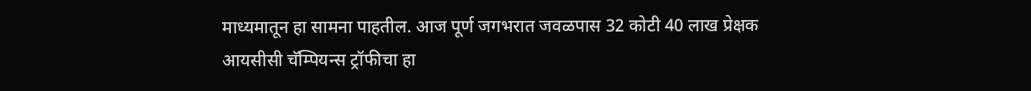माध्यमातून हा सामना पाहतील. आज पूर्ण जगभरात जवळपास 32 कोटी 40 लाख प्रेक्षक आयसीसी चॅम्पियन्स ट्रॉफीचा हा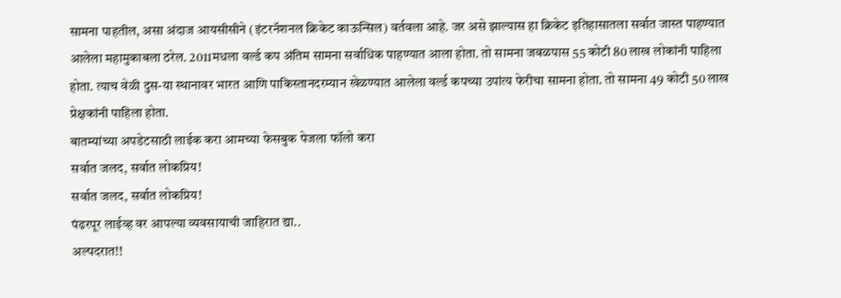सामना पाहतील, असा अंदाज आयसीसीने (इंटरनॅशनल क्रिकेट काऊन्सिल) वर्तवला आहे. जर असे झाल्यास हा क्रिकेट इतिहासातला सर्वात जास्त पाहण्यात आलेला महामुकाबला ठरेल. 2011मधला वर्ल्ड कप अंतिम सामना सर्वाधिक पाहण्यात आला होता. तो सामना जवळपास 55 कोटी 80 लाख लोकांनी पाहिला होता. त्याच वेळी दुस-या स्थानावर भारत आणि पाकिस्तानदरम्यान खेळण्यात आलेला वर्ल्ड कपच्या उपांत्य फेरीचा सामना होता. तो सामना 49 कोटी 50 लाख प्रेक्षकांनी पाहिला होता.
बातम्यांच्या अपडेटसाठी लाईक करा आमच्या फेसबुक पेजला फॉलो करा
सर्वात जलद, सर्वात लोकप्रिय!
सर्वात जलद, सर्वात लोकप्रिय!
पंढरपूर लाईव्ह वर आपल्या व्यवसायाची जाहिरात द्या..
अल्पदरात!!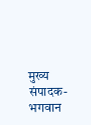मुख्य संपादक-भगवान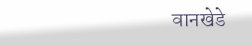वानखेडे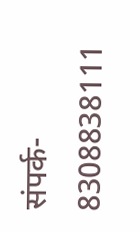संपर्क- 8308838111